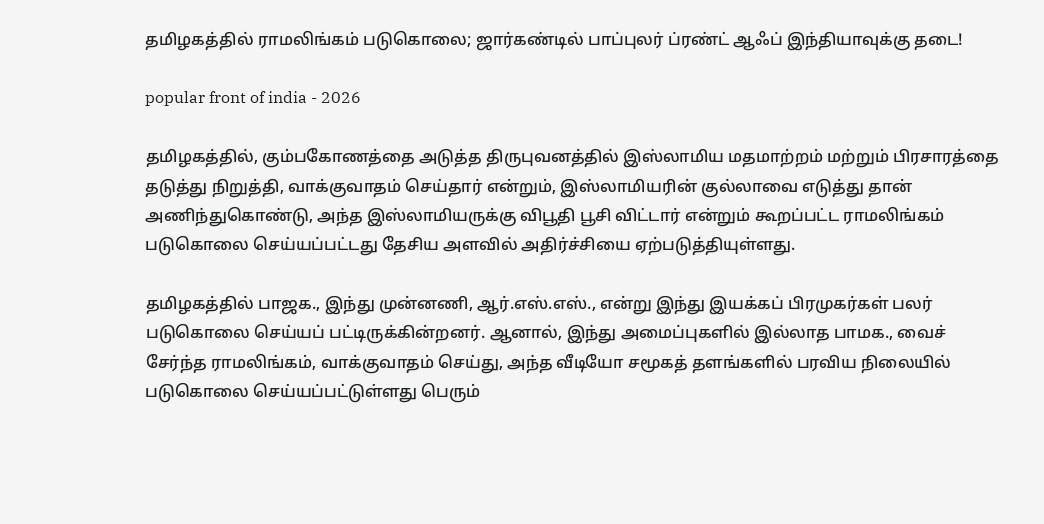தமிழகத்தில் ராமலிங்கம் படுகொலை; ஜார்கண்டில் பாப்புலர் ப்ரண்ட் ஆஃப் இந்தியாவுக்கு தடை!

popular front of india - 2026

தமிழகத்தில், கும்பகோணத்தை அடுத்த திருபுவனத்தில் இஸ்லாமிய மதமாற்றம் மற்றும் பிரசாரத்தை தடுத்து நிறுத்தி, வாக்குவாதம் செய்தார் என்றும், இஸ்லாமியரின் குல்லாவை எடுத்து தான் அணிந்துகொண்டு, அந்த இஸ்லாமியருக்கு விபூதி பூசி விட்டார் என்றும் கூறப்பட்ட ராமலிங்கம் படுகொலை செய்யப்பட்டது தேசிய அளவில் அதிர்ச்சியை ஏற்படுத்தியுள்ளது.

தமிழகத்தில் பாஜக., இந்து முன்னணி, ஆர்.எஸ்.எஸ்., என்று இந்து இயக்கப் பிரமுகர்கள் பலர் படுகொலை செய்யப் பட்டிருக்கின்றனர். ஆனால், இந்து அமைப்புகளில் இல்லாத பாமக., வைச் சேர்ந்த ராமலிங்கம், வாக்குவாதம் செய்து, அந்த வீடியோ சமூகத் தளங்களில் பரவிய நிலையில் படுகொலை செய்யப்பட்டுள்ளது பெரும்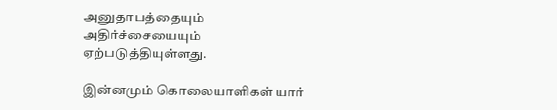அனுதாபத்தையும் அதிர்ச்சையையும் ஏற்படுத்தியுள்ளது.

இன்னமும் கொலையாளிகள் யார்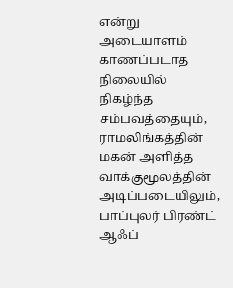என்று அடையாளம் காணப்படாத நிலையில் நிகழ்ந்த சம்பவத்தையும், ராமலிங்கத்தின் மகன் அளித்த வாக்குமூலத்தின் அடிப்படையிலும், பாப்புலர் பிரண்ட் ஆஃப்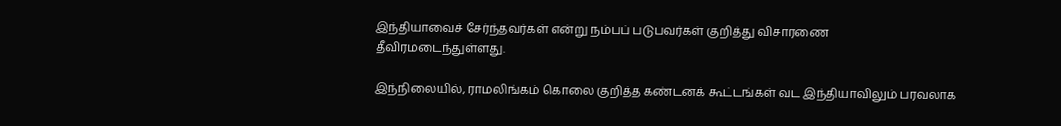இந்தியாவைச் சேர்ந்தவர்கள் என்று நம்பப் படுபவர்கள் குறித்து விசாரணை தீவிரமடைந்துள்ளது.

இந்நிலையில், ராமலிங்கம் கொலை குறித்த கண்டனக் கூட்டங்கள் வட இந்தியாவிலும் பரவலாக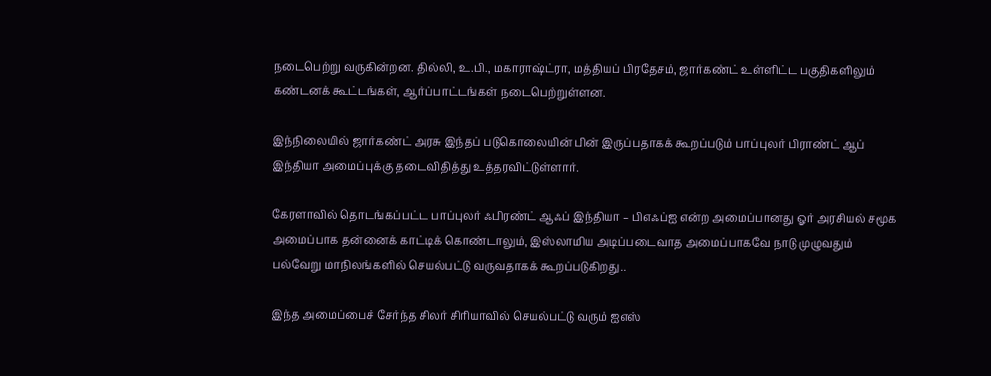நடைபெற்று வருகின்றன. தில்லி, உ.பி., மகாராஷ்ட்ரா, மத்தியப் பிரதேசம், ஜார்கண்ட் உள்ளிட்ட பகுதிகளிலும் கண்டனக் கூட்டங்கள், ஆர்ப்பாட்டங்கள் நடைபெற்றுள்ளன.

இந்நிலையில் ஜார்கண்ட் அரசு இந்தப் படுகொலையின் பின் இருப்பதாகக் கூறப்படும் பாப்புலர் பிராண்ட் ஆப் இந்தியா அமைப்புக்கு தடைவிதித்து உத்தரவிட்டுள்ளார்.

கேரளாவில் தொடங்கப்பட்ட பாப்புலர் ஃபிரண்ட் ஆஃப் இந்தியா – பிஎஃப்ஐ என்ற அமைப்பானது ஓர் அரசியல் சமூக அமைப்பாக தன்னைக் காட்டிக் கொண்டாலும், இஸ்லாமிய அடிப்படைவாத அமைப்பாகவே நாடு முழுவதும் பல்வேறு மாநிலங்களில் செயல்பட்டு வருவதாகக் கூறப்படுகிறது..

இந்த அமைப்பைச் சேர்ந்த சிலர் சிரியாவில் செயல்பட்டு வரும் ஐஎஸ்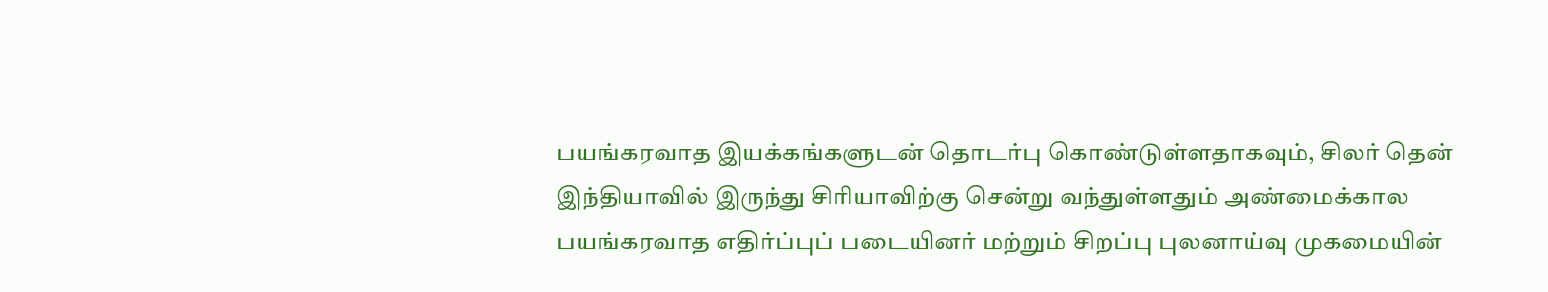பயங்கரவாத இயக்கங்களுடன் தொடர்பு கொண்டுள்ளதாகவும், சிலர் தென் இந்தியாவில் இருந்து சிரியாவிற்கு சென்று வந்துள்ளதும் அண்மைக்கால பயங்கரவாத எதிர்ப்புப் படையினர் மற்றும் சிறப்பு புலனாய்வு முகமையின்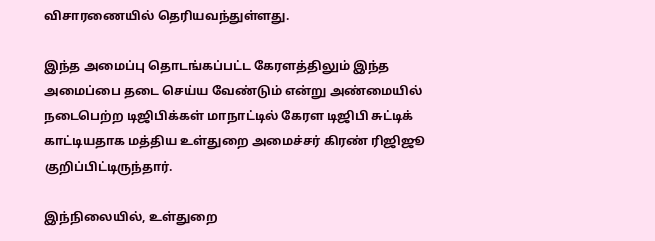விசாரணையில் தெரியவந்துள்ளது.

இந்த அமைப்பு தொடங்கப்பட்ட கேரளத்திலும் இந்த அமைப்பை தடை செய்ய வேண்டும் என்று அண்மையில் நடைபெற்ற டிஜிபிக்கள் மாநாட்டில் கேரள டிஜிபி சுட்டிக் காட்டியதாக மத்திய உள்துறை அமைச்சர் கிரண் ரிஜிஜூ குறிப்பிட்டிருந்தார்.

இந்நிலையில், உள்துறை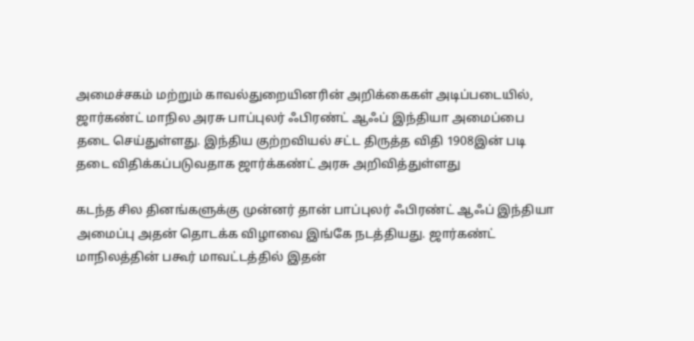அமைச்சகம் மற்றும் காவல்துறையினரின் அறிக்கைகள் அடிப்படையில், ஜார்கண்ட் மாநில அரசு பாப்புலர் ஃபிரண்ட் ஆஃப் இந்தியா அமைப்பை தடை செய்துள்ளது. இந்திய குற்றவியல் சட்ட திருத்த விதி 1908இன் படி தடை விதிக்கப்படுவதாக ஜார்க்கண்ட் அரசு அறிவித்துள்ளது

கடந்த சில தினங்களுக்கு முன்னர் தான் பாப்புலர் ஃபிரண்ட் ஆஃப் இந்தியா அமைப்பு அதன் தொடக்க விழாவை இங்கே நடத்தியது. ஜார்கண்ட் மாநிலத்தின் பகூர் மாவட்டத்தில் இதன்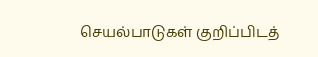செயல்பாடுகள் குறிப்பிடத்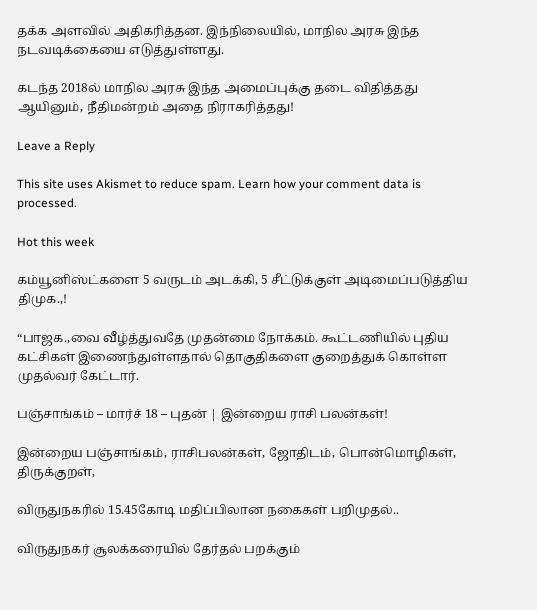தக்க அளவில் அதிகரித்தன. இந்நிலையில், மாநில அரசு இந்த நடவடிக்கையை எடுத்துள்ளது.

கடந்த 2018ல் மாநில அரசு இந்த அமைப்புக்கு தடை விதித்தது ஆயினும், நீதிமன்றம் அதை நிராகரித்தது!

Leave a Reply

This site uses Akismet to reduce spam. Learn how your comment data is processed.

Hot this week

கம்யூனிஸ்ட்களை 5 வருடம் அடக்கி, 5 சீட்டுக்குள் அடிமைப்படுத்திய திமுக.,!

“பாஜக.,வை வீழ்த்துவதே முதன்மை நோக்கம். கூட்டணியில் புதிய கட்சிகள் இணைந்துள்ளதால் தொகுதிகளை குறைத்துக் கொள்ள முதல்வர் கேட்டார்.

பஞ்சாங்கம் – மார்ச் 18 – புதன் | இன்றைய ராசி பலன்கள்!

இன்றைய பஞ்சாங்கம், ராசிபலன்கள், ஜோதிடம், பொன்மொழிகள், திருக்குறள்,

விருதுநகரில் 15.45கோடி மதிப்பிலான நகைகள் பறிமுதல்..

விருதுநகர் சூலக்கரையில் தேர்தல் பறக்கும்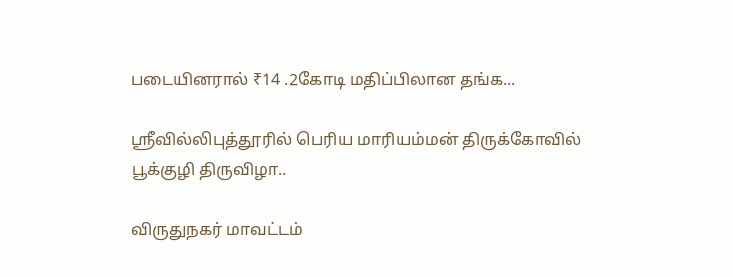படையினரால் ₹14 .2கோடி மதிப்பிலான தங்க...

ஸ்ரீவில்லிபுத்தூரில் பெரிய மாரியம்மன் திருக்கோவில் பூக்குழி திருவிழா..

விருதுநகர் மாவட்டம்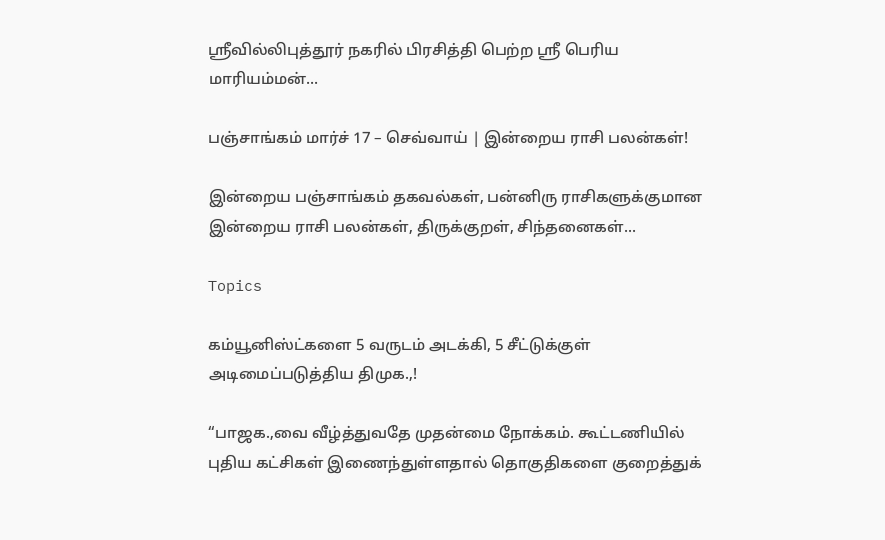ஸ்ரீவில்லிபுத்தூர் நகரில் பிரசித்தி பெற்ற ஸ்ரீ பெரிய மாரியம்மன்...

பஞ்சாங்கம் மார்ச் 17 – செவ்வாய் | இன்றைய ராசி பலன்கள்!

இன்றைய பஞ்சாங்கம் தகவல்கள், பன்னிரு ராசிகளுக்குமான இன்றைய ராசி பலன்கள், திருக்குறள், சிந்தனைகள்...

Topics

கம்யூனிஸ்ட்களை 5 வருடம் அடக்கி, 5 சீட்டுக்குள் அடிமைப்படுத்திய திமுக.,!

“பாஜக.,வை வீழ்த்துவதே முதன்மை நோக்கம். கூட்டணியில் புதிய கட்சிகள் இணைந்துள்ளதால் தொகுதிகளை குறைத்துக்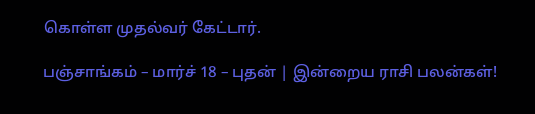கொள்ள முதல்வர் கேட்டார்.

பஞ்சாங்கம் – மார்ச் 18 – புதன் | இன்றைய ராசி பலன்கள்!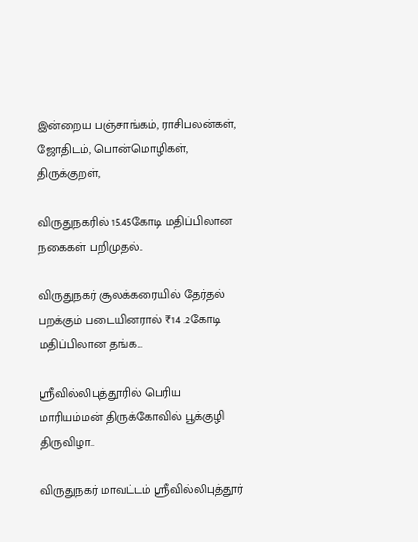இன்றைய பஞ்சாங்கம், ராசிபலன்கள், ஜோதிடம், பொன்மொழிகள், திருக்குறள்,

விருதுநகரில் 15.45கோடி மதிப்பிலான நகைகள் பறிமுதல்..

விருதுநகர் சூலக்கரையில் தேர்தல் பறக்கும் படையினரால் ₹14 .2கோடி மதிப்பிலான தங்க...

ஸ்ரீவில்லிபுத்தூரில் பெரிய மாரியம்மன் திருக்கோவில் பூக்குழி திருவிழா..

விருதுநகர் மாவட்டம் ஸ்ரீவில்லிபுத்தூர்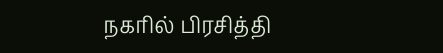நகரில் பிரசித்தி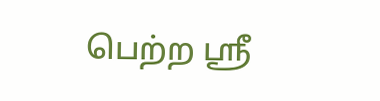பெற்ற ஸ்ரீ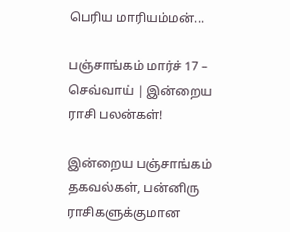பெரிய மாரியம்மன்...

பஞ்சாங்கம் மார்ச் 17 – செவ்வாய் | இன்றைய ராசி பலன்கள்!

இன்றைய பஞ்சாங்கம் தகவல்கள், பன்னிரு ராசிகளுக்குமான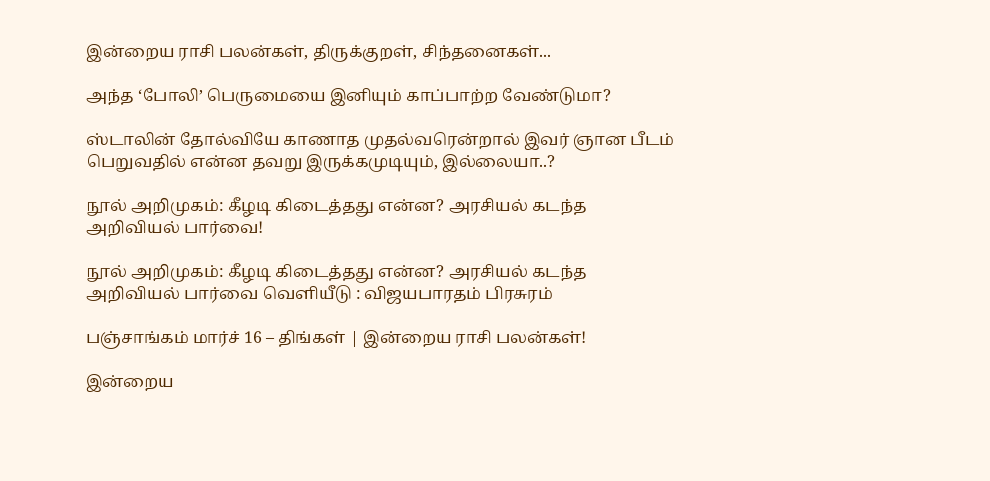இன்றைய ராசி பலன்கள், திருக்குறள், சிந்தனைகள்...

அந்த ‘போலி’ பெருமையை இனியும் காப்பாற்ற வேண்டுமா?

ஸ்டாலின் தோல்வியே காணாத முதல்வரென்றால் இவர் ஞான பீடம் பெறுவதில் என்ன தவறு இருக்கமுடியும், இல்லையா..?

நூல் அறிமுகம்: கீழடி கிடைத்தது என்ன? அரசியல் கடந்த அறிவியல் பார்வை!

நூல் அறிமுகம்: கீழடி கிடைத்தது என்ன? அரசியல் கடந்த அறிவியல் பார்வை வெளியீடு : விஜயபாரதம் பிரசுரம்

பஞ்சாங்கம் மார்ச் 16 – திங்கள் | இன்றைய ராசி பலன்கள்!

இன்றைய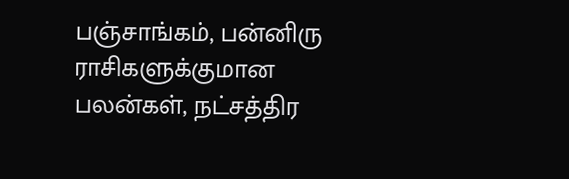பஞ்சாங்கம், பன்னிரு ராசிகளுக்குமான பலன்கள், நட்சத்திர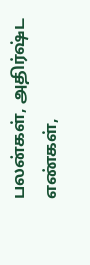பலன்கள், அதிர்ஷ்ட எண்கள்,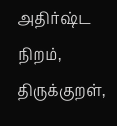அதிர்ஷ்ட நிறம், திருக்குறள்,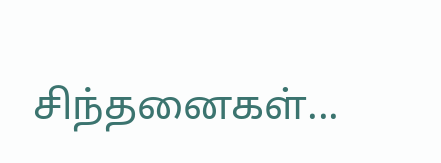சிந்தனைகள்...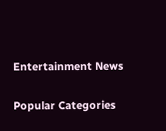Entertainment News

Popular Categories